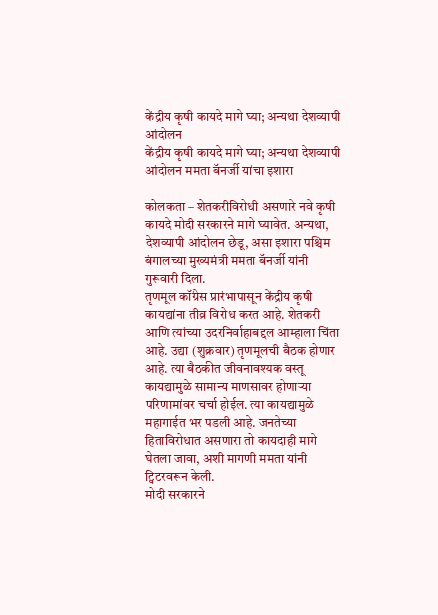केंद्रीय कृषी कायदे मागे घ्या; अन्यथा देशव्यापी आंदोलन
केंद्रीय कृषी कायदे मागे घ्या; अन्यथा देशव्यापी आंदोलन ममता बॅनर्जी यांचा इशारा

कोलकता – शेतकरीविरोधी असणारे नवे कृषी कायदे मोदी सरकारने मागे घ्यावेत. अन्यथा, देशव्यापी आंदोलन छेडू, असा इशारा पश्चिम बंगालच्या मुख्यमंत्री ममता बॅनर्जी यांनी गुरूवारी दिला.
तृणमूल कॉंग्रेस प्रारंभापासून केंद्रीय कृषी कायद्यांना तीव्र विरोध करत आहे. शेतकरी आणि त्यांच्या उदरनिर्वाहाबद्दल आम्हाला चिंता आहे. उद्या (शुक्रवार) तृणमूलची बैठक होणार आहे. त्या बैठकीत जीवनावश्यक वस्तू कायद्यामुळे सामान्य माणसावर होणाऱ्या परिणामांवर चर्चा होईल. त्या कायद्यामुळे महागाईत भर पडली आहे. जनतेच्या हिताविरोधात असणारा तो कायदाही मागे घेतला जावा, अशी मागणी ममता यांनी ट्विटरवरून केली.
मोदी सरकारने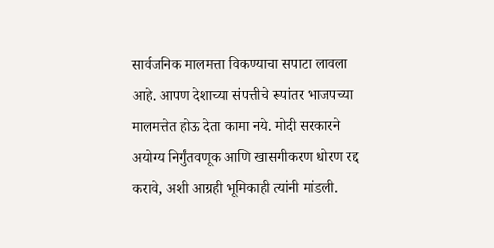सार्वजनिक मालमत्ता विकण्याचा सपाटा लावला आहे. आपण देशाच्या संपत्तीचे रूपांतर भाजपच्या मालमत्तेत होऊ देता कामा नये. मोदी सरकारने अयोग्य निर्गुंतवणूक आणि खासगीकरण धोरण रद्द करावे, अशी आग्रही भूमिकाही त्यांनी मांडली.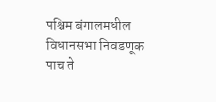पश्चिम बंगालमधील विधानसभा निवडणूक पाच ते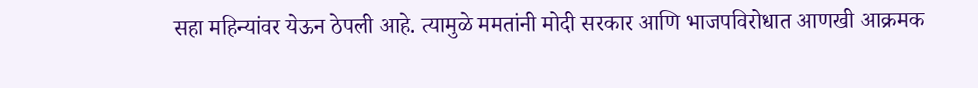सहा महिन्यांवर येऊन ठेपली आहे. त्यामुळे ममतांनी मोदी सरकार आणि भाजपविरोधात आणखी आक्रमक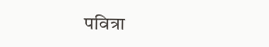पवित्रा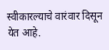स्वीकारल्याचे वारंवार दिसून येत आहे.